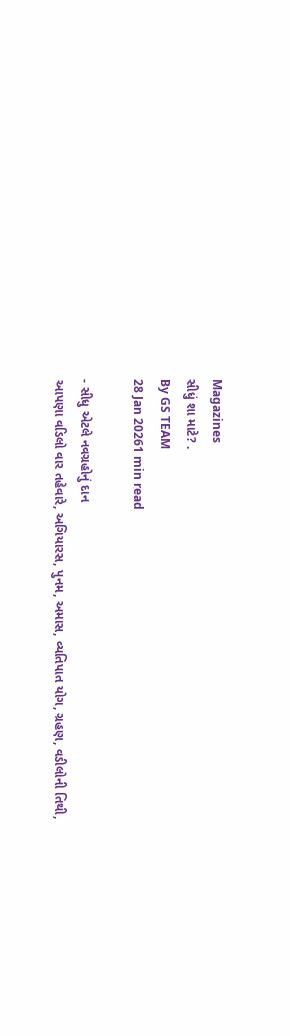Magazines
સીધું શા માટે? .
By GS TEAM
28 Jan 20261 min read

- સીધુ એટલે નવગ્રહોનું દાન
આપણા વડિલો વાર તહેવારે, અગિયારસ, પુનમ, અમાસ, વ્યતિપાત યોગ, ગ્રહણ, વડીલોની તિથી,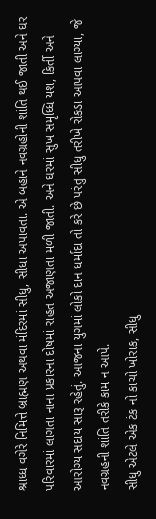શ્રાધ્ધ વગેરે નિમિત્તે બ્રાહ્મણ અથવા મંદિરમાં સીધુ, સીધા અપાવતા. એ બહાને નવગ્રહોની શાંતિ થઈ જાતી અને ઘર પરિવારમાં લાગતા નાના પ્રકારના દોષમાં રાહત અજાણતા મળી જાતી. અને ઘરમાં સુખ સમૃધ્ધિ યશ, કિર્તી અને આરોગ્ય સદાય સારૂ રહેતું. આજના યુગમાં લોકો દાન ધર્માદા તો કરે છે પરંતુ સીધુ તરીખે રોકડા આપવા લાગ્યા, જે નવગ્રહની શાંતિ તરીકે કામ ન આપે.
સીધુ એટલે એક ટંક નો કાચો ખોરાક, સીધુ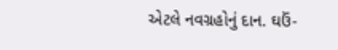એટલે નવગ્રહોનું દાન. ઘઉં-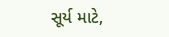સૂર્ય માટે,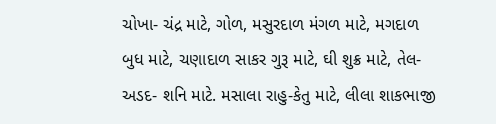ચોખા- ચંદ્ર માટે, ગોળ, મસુરદાળ મંગળ માટે, મગદાળ બુધ માટે, ચણાદાળ સાકર ગુરૂ માટે, ઘી શુક્ર માટે, તેલ- અડદ- શનિ માટે. મસાલા રાહુ-કેતુ માટે, લીલા શાકભાજી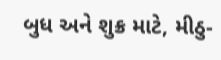બુધ અને શુક્ર માટે, મીઠુ-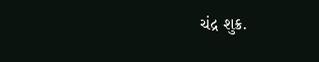ચંદ્ર શુક્ર.